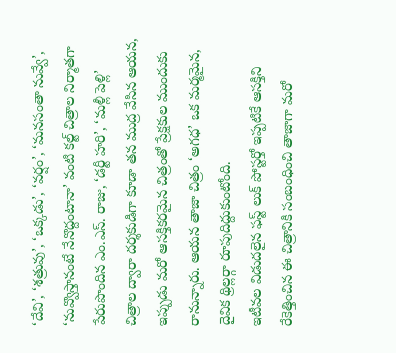‘దేవి’, ‘శత్రువు’, ‘ఒక్కడు’, ‘వర్షం’, ‘మనసంతా నువ్వే’, ‘నువ్వొస్తానంటే నేనొద్దంటానా’ వంటి కల్ట్ చిత్రాల నిర్మాతగా పేరుపొందిన ఎం.ఎస్. రాజు, ‘డర్టీ హరి’, ‘మళ్లీ పెళ్లి’ చిత్రాల ద్వారా దర్శకుడిగా కూడా తన ముద్ర వేసిన ఆయన, ఇప్పుడు మరో ఆసక్తికరమైన చిత్రంతో ప్రేక్షకుల ముందుకు రానున్నారు. ఆయన తాజా చిత్రం ‘అగధ’ ఒక మర్మమైన, దైవిక థ్రిల్లర్గా రూపుదిద్దుకుంటోంది.
ఇటీవల విడుదలైన ఫస్ట్ లుక్ పోస్టర్తో ఇప్పటికే ఆసక్తిని రేకెత్తించిన ఈ చిత్రానికి సంబంధించి తాజాగా మరో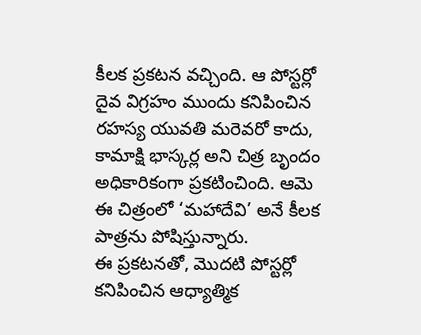కీలక ప్రకటన వచ్చింది. ఆ పోస్టర్లో దైవ విగ్రహం ముందు కనిపించిన రహస్య యువతి మరెవరో కాదు, కామాక్షి భాస్కర్ల అని చిత్ర బృందం అధికారికంగా ప్రకటించింది. ఆమె ఈ చిత్రంలో ‘మహాదేవి’ అనే కీలక పాత్రను పోషిస్తున్నారు.
ఈ ప్రకటనతో, మొదటి పోస్టర్లో కనిపించిన ఆధ్యాత్మిక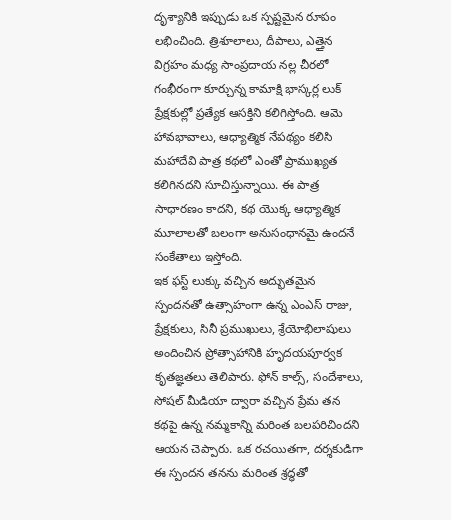దృశ్యానికి ఇప్పుడు ఒక స్పష్టమైన రూపం లభించింది. త్రిశూలాలు, దీపాలు, ఎత్తైన విగ్రహం మధ్య సాంప్రదాయ నల్ల చీరలో గంభీరంగా కూర్చున్న కామాక్షి భాస్కర్ల లుక్ ప్రేక్షకుల్లో ప్రత్యేక ఆసక్తిని కలిగిస్తోంది. ఆమె హావభావాలు, ఆధ్యాత్మిక నేపథ్యం కలిసి మహాదేవి పాత్ర కథలో ఎంతో ప్రాముఖ్యత కలిగినదని సూచిస్తున్నాయి. ఈ పాత్ర సాధారణం కాదని, కథ యొక్క ఆధ్యాత్మిక మూలాలతో బలంగా అనుసంధానమై ఉందనే సంకేతాలు ఇస్తోంది.
ఇక ఫస్ట్ లుక్కు వచ్చిన అద్భుతమైన స్పందనతో ఉత్సాహంగా ఉన్న ఎంఎస్ రాజు, ప్రేక్షకులు, సినీ ప్రముఖులు, శ్రేయోభిలాషులు అందించిన ప్రోత్సాహానికి హృదయపూర్వక కృతజ్ఞతలు తెలిపారు. ఫోన్ కాల్స్, సందేశాలు, సోషల్ మీడియా ద్వారా వచ్చిన ప్రేమ తన కథపై ఉన్న నమ్మకాన్ని మరింత బలపరిచిందని ఆయన చెప్పారు. ఒక రచయితగా, దర్శకుడిగా ఈ స్పందన తనను మరింత శ్రద్ధతో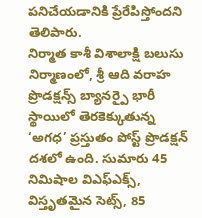పనిచేయడానికి ప్రేరేపిస్తోందని తెలిపారు.
నిర్మాత కాశీ విశాలాక్షి బలుసు నిర్మాణంలో, శ్రీ ఆది వరాహ ప్రొడక్షన్స్ బ్యానర్పై భారీ స్థాయిలో తెరకెక్కుతున్న ‘అగధ’ ప్రస్తుతం పోస్ట్ ప్రొడక్షన్ దశలో ఉంది. సుమారు 45 నిమిషాల విఎఫ్ఎక్స్, విస్తృతమైన సెట్స్, 85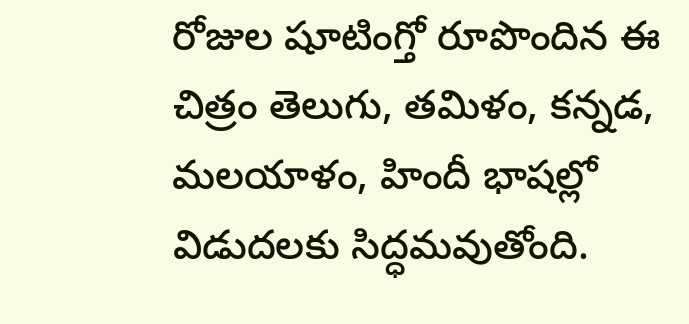రోజుల షూటింగ్తో రూపొందిన ఈ చిత్రం తెలుగు, తమిళం, కన్నడ, మలయాళం, హిందీ భాషల్లో విడుదలకు సిద్ధమవుతోంది.